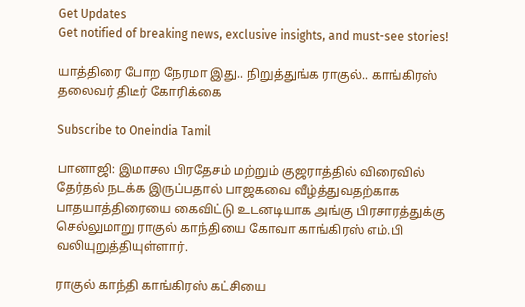Get Updates
Get notified of breaking news, exclusive insights, and must-see stories!

யாத்திரை போற நேரமா இது.. நிறுத்துங்க ராகுல்.. காங்கிரஸ் தலைவர் திடீர் கோரிக்கை

Subscribe to Oneindia Tamil

பானாஜி: இமாசல பிரதேசம் மற்றும் குஜராத்தில் விரைவில் தேர்தல் நடக்க இருப்பதால் பாஜகவை வீழ்த்துவதற்காக பாதயாத்திரையை கைவிட்டு உடனடியாக அங்கு பிரசாரத்துக்கு செல்லுமாறு ராகுல் காந்தியை கோவா காங்கிரஸ் எம்.பி வலியுறுத்தியுள்ளார்.

ராகுல் காந்தி காங்கிரஸ் கட்சியை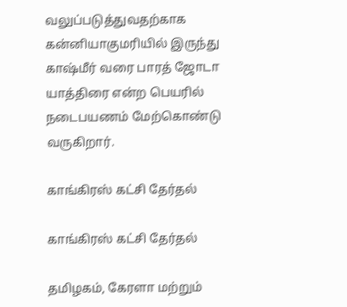வலுப்படுத்துவதற்காக கன்னியாகுமரியில் இருந்து காஷ்மீர் வரை பாரத் ஜோடா யாத்திரை என்ற பெயரில் நடைபயணம் மேற்கொண்டு வருகிறார்.

காங்கிரஸ் கட்சி தேர்தல்

காங்கிரஸ் கட்சி தேர்தல்

தமிழகம், கேரளா மற்றும்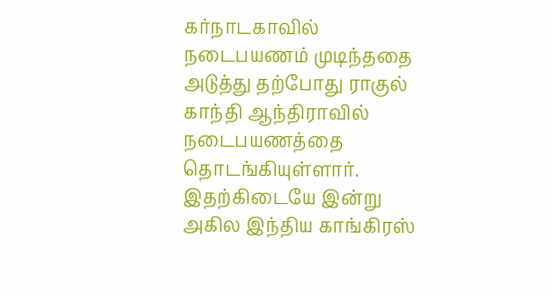கர்நாடகாவில் நடைபயணம் முடிந்ததை அடுத்து தற்போது ராகுல் காந்தி ஆந்திராவில் நடைபயணத்தை தொடங்கியுள்ளார். இதற்கிடையே இன்று அகில இந்திய காங்கிரஸ்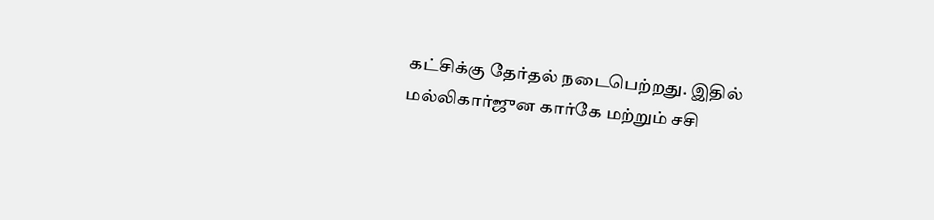கட்சிக்கு தேர்தல் நடைபெற்றது. இதில் மல்லிகார்ஜுன கார்கே மற்றும் சசி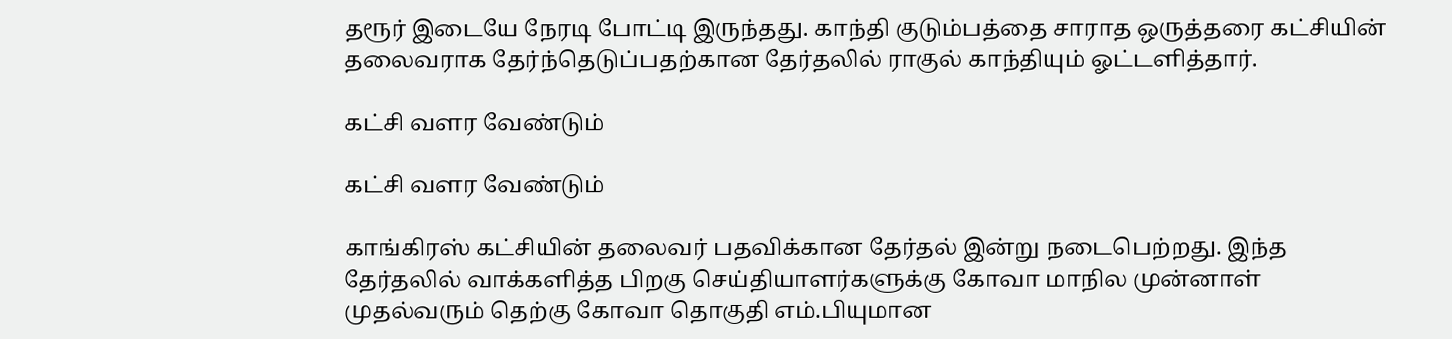தரூர் இடையே நேரடி போட்டி இருந்தது. காந்தி குடும்பத்தை சாராத ஒருத்தரை கட்சியின் தலைவராக தேர்ந்தெடுப்பதற்கான தேர்தலில் ராகுல் காந்தியும் ஓட்டளித்தார்.

கட்சி வளர வேண்டும்

கட்சி வளர வேண்டும்

காங்கிரஸ் கட்சியின் தலைவர் பதவிக்கான தேர்தல் இன்று நடைபெற்றது. இந்த தேர்தலில் வாக்களித்த பிறகு செய்தியாளர்களுக்கு கோவா மாநில முன்னாள் முதல்வரும் தெற்கு கோவா தொகுதி எம்.பியுமான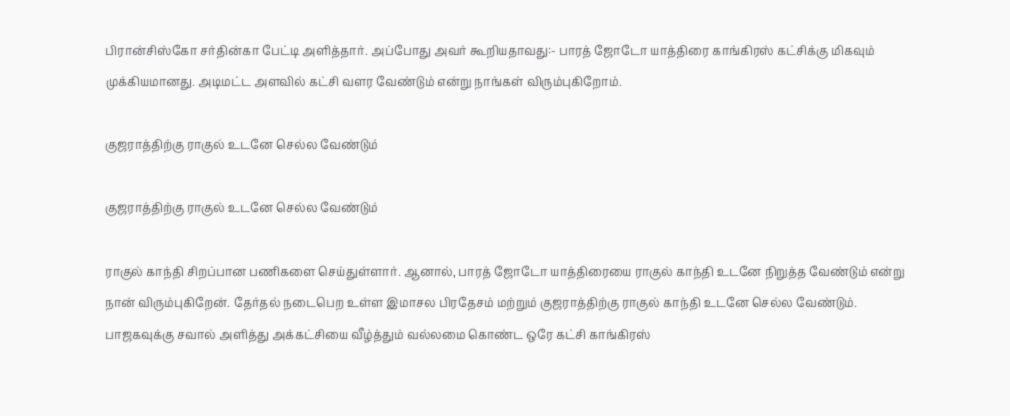பிரான்சிஸ்கோ சர்தின்கா பேட்டி அளித்தார். அப்போது அவர் கூறியதாவது:- பாரத் ஜோடோ யாத்திரை காங்கிரஸ் கட்சிக்கு மிகவும் முக்கியமானது. அடிமட்ட அளவில் கட்சி வளர வேண்டும் என்று நாங்கள் விரும்புகிறோம்.

குஜராத்திற்கு ராகுல் உடனே செல்ல வேண்டும்

குஜராத்திற்கு ராகுல் உடனே செல்ல வேண்டும்

ராகுல் காந்தி சிறப்பான பணிகளை செய்துள்ளார். ஆனால், பாரத் ஜோடோ யாத்திரையை ராகுல் காந்தி உடனே நிறுத்த வேண்டும் என்று நான் விரும்புகிறேன். தேர்தல் நடைபெற உள்ள இமாசல பிரதேசம் மற்றும் குஜராத்திற்கு ராகுல் காந்தி உடனே செல்ல வேண்டும். பாஜகவுக்கு சவால் அளித்து அக்கட்சியை வீழ்த்தும் வல்லமை கொண்ட ஒரே கட்சி காங்கிரஸ்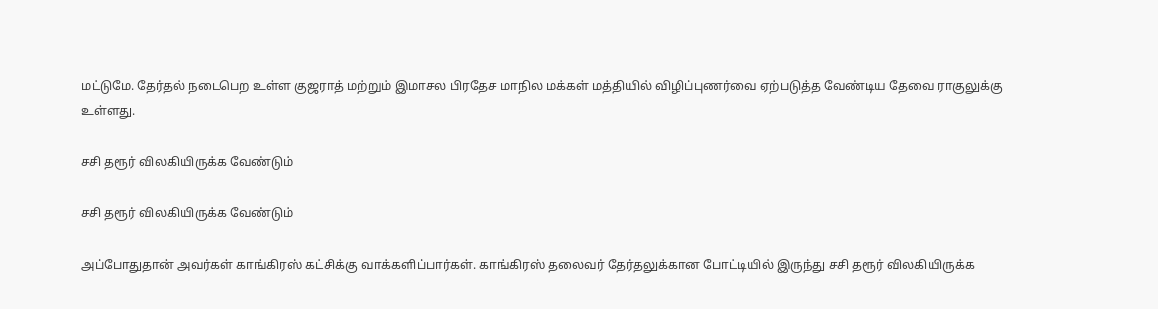மட்டுமே. தேர்தல் நடைபெற உள்ள குஜராத் மற்றும் இமாசல பிரதேச மாநில மக்கள் மத்தியில் விழிப்புணர்வை ஏற்படுத்த வேண்டிய தேவை ராகுலுக்கு உள்ளது.

சசி தரூர் விலகியிருக்க வேண்டும்

சசி தரூர் விலகியிருக்க வேண்டும்

அப்போதுதான் அவர்கள் காங்கிரஸ் கட்சிக்கு வாக்களிப்பார்கள். காங்கிரஸ் தலைவர் தேர்தலுக்கான போட்டியில் இருந்து சசி தரூர் விலகியிருக்க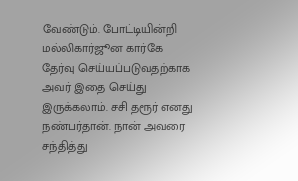வேண்டும். போட்டியின்றி மல்லிகார்ஜூன கார்கே தேர்வு செய்யப்படுவதற்காக அவர் இதை செய்து இருக்கலாம். சசி தரூர் எனது நண்பர்தான். நான் அவரை சந்தித்து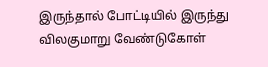இருந்தால் போட்டியில் இருந்து விலகுமாறு வேண்டுகோள்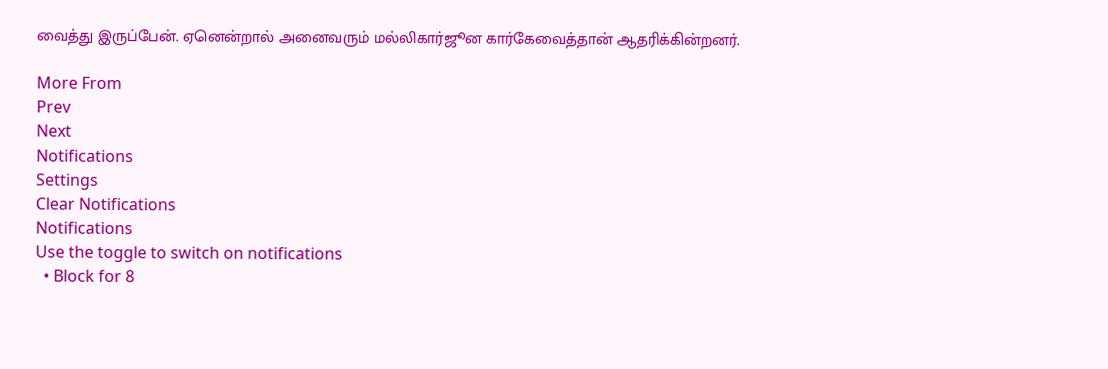வைத்து இருப்பேன். ஏனென்றால் அனைவரும் மல்லிகார்ஜூன கார்கேவைத்தான் ஆதரிக்கின்றனர்.

More From
Prev
Next
Notifications
Settings
Clear Notifications
Notifications
Use the toggle to switch on notifications
  • Block for 8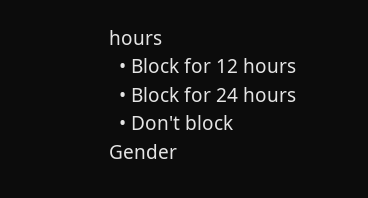hours
  • Block for 12 hours
  • Block for 24 hours
  • Don't block
Gender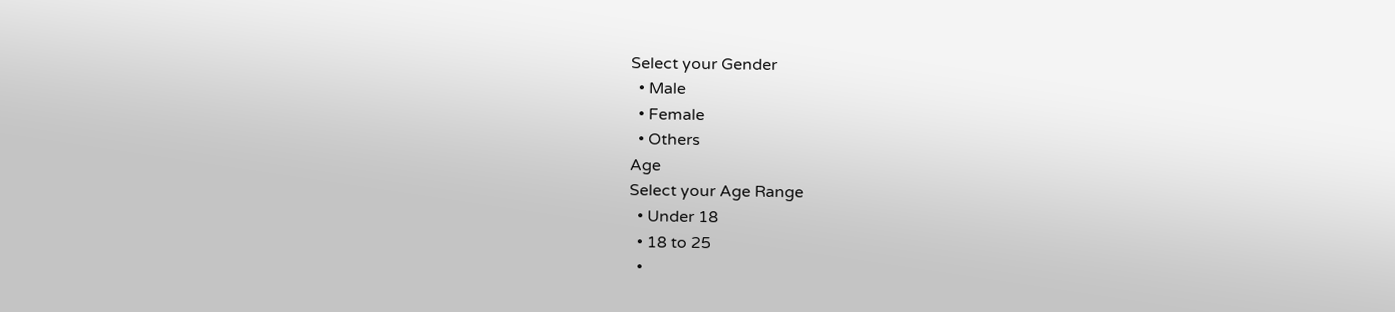Select your Gender
  • Male
  • Female
  • Others
Age
Select your Age Range
  • Under 18
  • 18 to 25
  •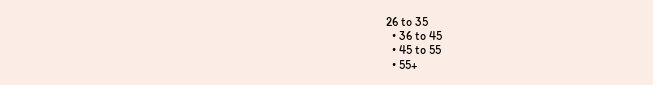26 to 35
  • 36 to 45
  • 45 to 55
  • 55+